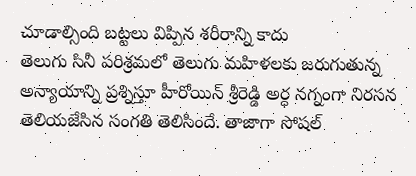చూడాల్సింది బట్టలు విప్పిన శరీరాన్ని కాదు
తెలుగు సినీ పరిశ్రమలో తెలుగు మహిళలకు జరుగుతున్న అన్యాయాన్ని ప్రశ్నిస్తూ హీరోయిన్ శ్రీరెడ్డి అర్ధ నగ్నంగా నిరసన తెలియజేసిన సంగతి తెలిసిందే. తాజాగా సోషల్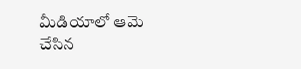మీడియాలో ఆమె చేసిన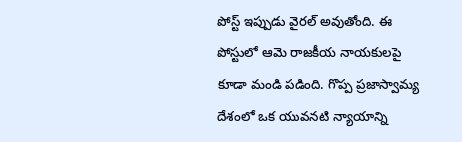పోస్ట్ ఇప్పుడు వైరల్ అవుతోంది. ఈ పోస్టులో ఆమె రాజకీయ నాయకులపై కూడా మండి పడింది. గొప్ప ప్రజాస్వామ్య దేశంలో ఒక యువనటి న్యాయాన్ని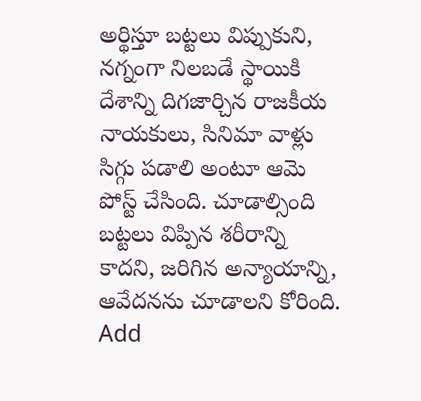అర్థిస్తూ బట్టలు విప్పుకుని, నగ్నంగా నిలబడే స్థాయికి దేశాన్ని దిగజార్చిన రాజకీయ నాయకులు, సినిమా వాళ్లు సిగ్గు పడాలి అంటూ ఆమె పోస్ట్ చేసింది. చూడాల్సింది బట్టలు విప్పిన శరీరాన్ని కాదని, జరిగిన అన్యాయాన్ని, ఆవేదనను చూడాలని కోరింది.
Add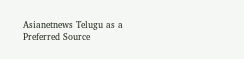Asianetnews Telugu as a Preferred Source